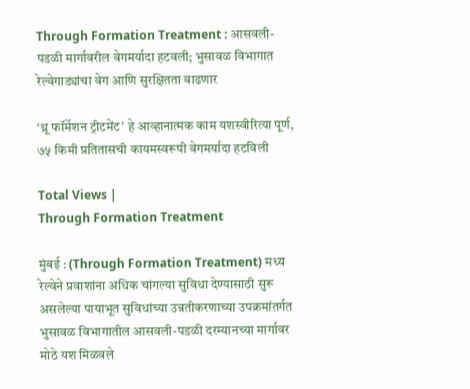Through Formation Treatment : आसवली-पडळी मार्गावरील वेगमर्यादा हटवली; भुसावळ विभागात रेल्वेगाड्यांचा वेग आणि सुरक्षितता वाढणार

‘थ्रू फॉर्मेशन ट्रीटमेंट’ हे आव्हानात्मक काम यशस्वीरित्या पूर्ण, ७५ किमी प्रतितासची कायमस्वरूपी वेगमर्यादा हटविली

Total Views |
Through Formation Treatment

मुंबई : (Through Formation Treatment) मध्य रेल्वेने प्रवाशांना अधिक चांगल्या सुविधा देण्यासाठी सुरू असलेल्या पायाभूत सुविधांच्या उन्नतीकरणाच्या उपक्रमांतर्गत भुसावळ विभागातील आसवली-पडळी दरम्यानच्या मार्गावर मोठे यश मिळवले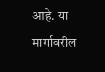आहे. या मार्गावरील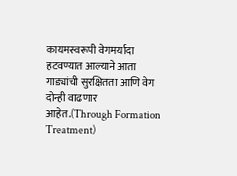कायमस्वरूपी वेगमर्यादा हटवण्यात आल्याने आता गाड्यांची सुरक्षितता आणि वेग दोन्ही वाढणार आहेत.(Through Formation Treatment)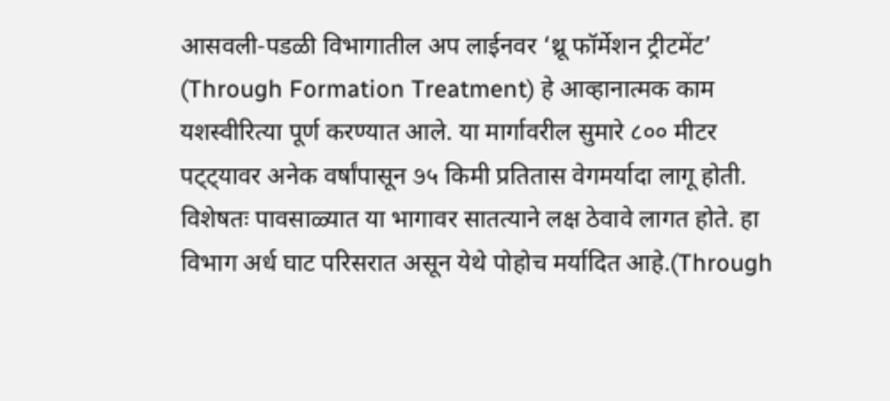आसवली-पडळी विभागातील अप लाईनवर ‘थ्रू फॉर्मेशन ट्रीटमेंट’ (Through Formation Treatment) हे आव्हानात्मक काम यशस्वीरित्या पूर्ण करण्यात आले. या मार्गावरील सुमारे ८०० मीटर पट्ट्यावर अनेक वर्षांपासून ૭५ किमी प्रतितास वेगमर्यादा लागू होती. विशेषतः पावसाळ्यात या भागावर सातत्याने लक्ष ठेवावे लागत होते. हा विभाग अर्ध घाट परिसरात असून येथे पोहोच मर्यादित आहे.(Through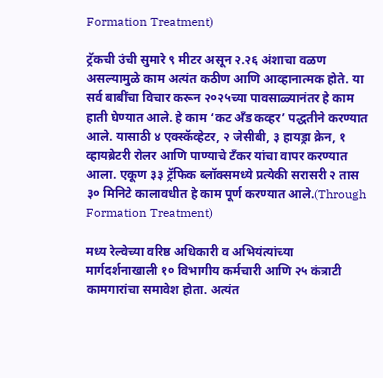Formation Treatment)

ट्रॅकची उंची सुमारे ९ मीटर असून २.२६ अंशाचा वळण असल्यामुळे काम अत्यंत कठीण आणि आव्हानात्मक होते. या सर्व बाबींचा विचार करून २०२५च्या पावसाळ्यानंतर हे काम हाती घेण्यात आले. हे काम ‘कट अँड कव्हर’ पद्धतीने करण्यात आले. यासाठी ४ एक्स्कॅव्हेटर, २ जेसीबी, ३ हायड्रा क्रेन, १ व्हायब्रेटरी रोलर आणि पाण्याचे टँकर यांचा वापर करण्यात आला. एकूण ३३ ट्रॅफिक ब्लॉक्समध्ये प्रत्येकी सरासरी २ तास ३० मिनिटे कालावधीत हे काम पूर्ण करण्यात आले.(Through Formation Treatment)

मध्य रेल्वेच्या वरिष्ठ अधिकारी व अभियंत्यांच्या मार्गदर्शनाखाली १० विभागीय कर्मचारी आणि २५ कंत्राटी कामगारांचा समावेश होता. अत्यंत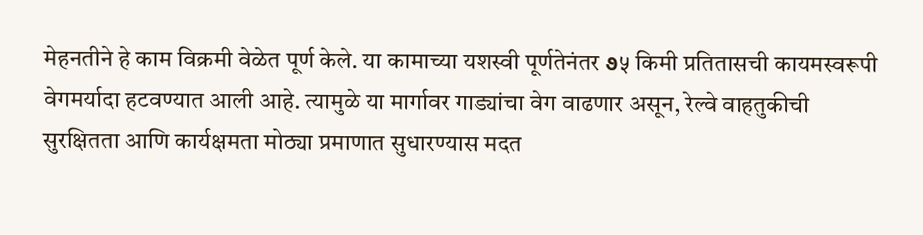मेहनतीने हे काम विक्रमी वेळेत पूर्ण केले. या कामाच्या यशस्वी पूर्णतेनंतर ૭५ किमी प्रतितासची कायमस्वरूपी वेगमर्यादा हटवण्यात आली आहे. त्यामुळे या मार्गावर गाड्यांचा वेग वाढणार असून, रेल्वे वाहतुकीची सुरक्षितता आणि कार्यक्षमता मोठ्या प्रमाणात सुधारण्यास मदत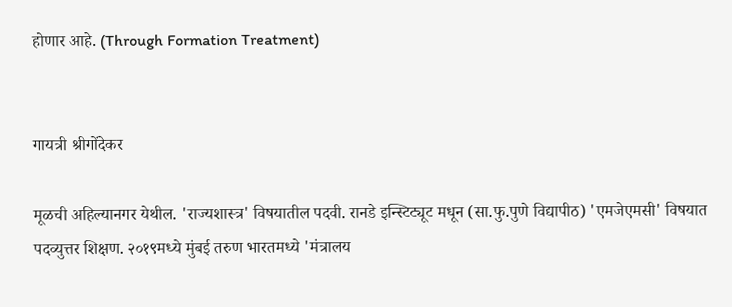होणार आहे. (Through Formation Treatment)


गायत्री श्रीगोंदेकर

मूळची अहिल्यानगर येथील. 'राज्यशास्त्र' विषयातील पदवी. रानडे इन्स्टिट्यूट मधून (सा.फु.पुणे विद्यापीठ) 'एमजेएमसी' विषयात पदव्युत्तर शिक्षण. २०१९मध्ये मुंबई तरुण भारतमध्ये 'मंत्रालय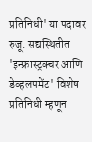प्रतिनिधी' या पदावर रुजू. सद्यस्थितीत 'इन्फ्रास्ट्रक्चर आणि डेव्हलपमेंट' विशेष प्रतिनिधी म्हणून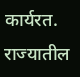कार्यरत. राज्यातील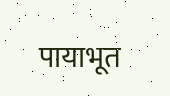पायाभूत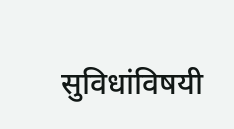सुविधांविषयी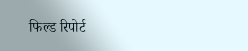फिल्ड रिपोर्ट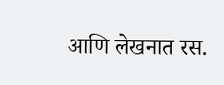आणि लेखनात रस.